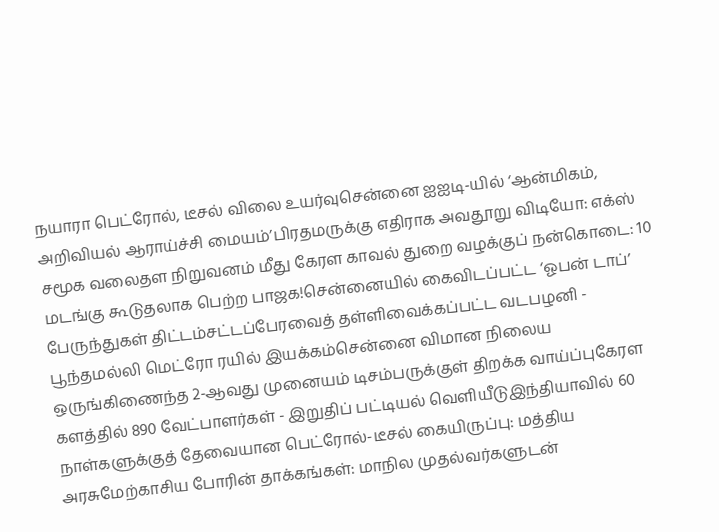நயாரா பெட்ரோல், டீசல் விலை உயர்வுசென்னை ஐஐடி-யில் ‘ஆன்மிகம், அறிவியல் ஆராய்ச்சி மையம்’பிரதமருக்கு எதிராக அவதூறு விடியோ: எக்ஸ் சமூக வலைதள நிறுவனம் மீது கேரள காவல் துறை வழக்குப் நன்கொடை: 10 மடங்கு கூடுதலாக பெற்ற பாஜக!சென்னையில் கைவிடப்பட்ட ‘ஓபன் டாப்’ பேருந்துகள் திட்டம்சட்டப்பேரவைத் தள்ளிவைக்கப்பட்ட வடபழனி - பூந்தமல்லி மெட்ரோ ரயில் இயக்கம்சென்னை விமான நிலைய ஒருங்கிணைந்த 2-ஆவது முனையம் டிசம்பருக்குள் திறக்க வாய்ப்புகேரள களத்தில் 890 வேட்பாளர்கள் - இறுதிப் பட்டியல் வெளியீடுஇந்தியாவில் 60 நாள்களுக்குத் தேவையான பெட்ரோல்-டீசல் கையிருப்பு: மத்திய அரசுமேற்காசிய போரின் தாக்கங்கள்: மாநில முதல்வர்களுடன்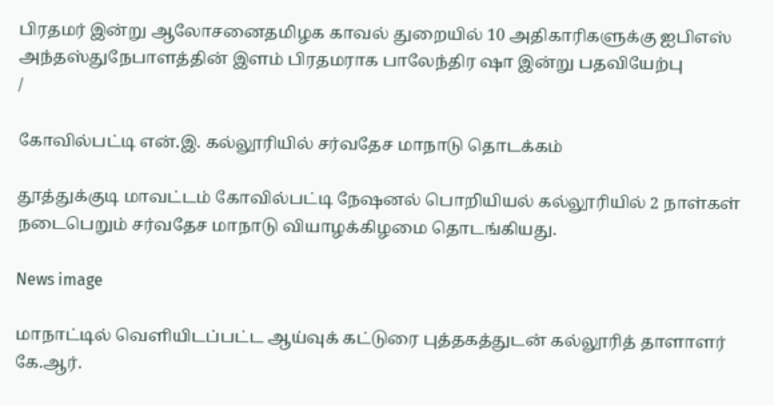பிரதமர் இன்று ஆலோசனைதமிழக காவல் துறையில் 10 அதிகாரிகளுக்கு ஐபிஎஸ் அந்தஸ்துநேபாளத்தின் இளம் பிரதமராக பாலேந்திர ஷா இன்று பதவியேற்பு
/

கோவில்பட்டி என்.இ. கல்லூரியில் சர்வதேச மாநாடு தொடக்கம்

தூத்துக்குடி மாவட்டம் கோவில்பட்டி நேஷனல் பொறியியல் கல்லூரியில் 2 நாள்கள் நடைபெறும் சர்வதேச மாநாடு வியாழக்கிழமை தொடங்கியது.

News image

மாநாட்டில் வெளியிடப்பட்ட ஆய்வுக் கட்டுரை புத்தகத்துடன் கல்லூரித் தாளாளர் கே.ஆர்.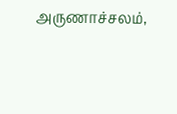அருணாச்சலம்,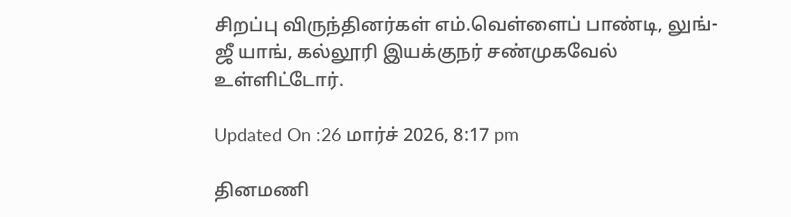சிறப்பு விருந்தினர்கள் எம்.வெள்ளைப் பாண்டி, லுங்-ஜீ யாங், கல்லூரி இயக்குநர் சண்முகவேல் உள்ளிட்டோர்.

Updated On :26 மார்ச் 2026, 8:17 pm

தினமணி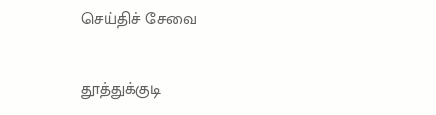செய்திச் சேவை

தூத்துக்குடி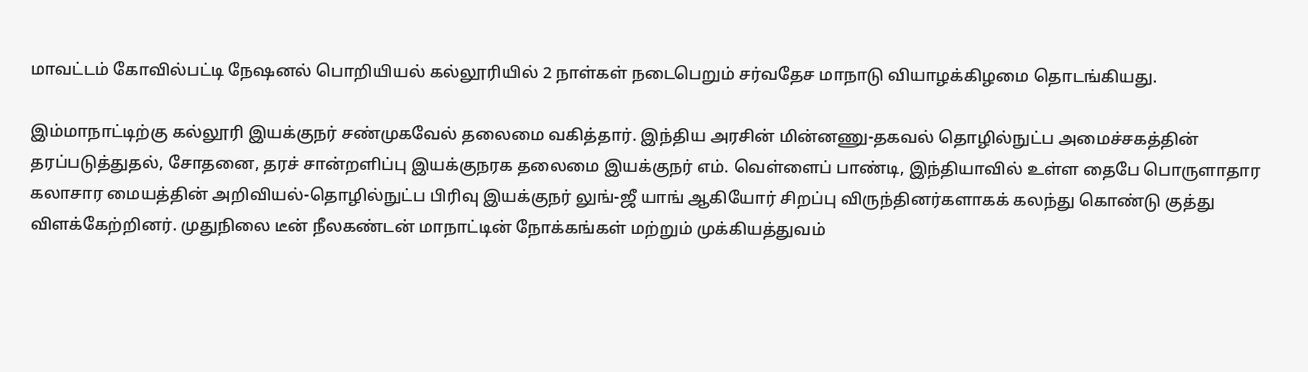மாவட்டம் கோவில்பட்டி நேஷனல் பொறியியல் கல்லூரியில் 2 நாள்கள் நடைபெறும் சர்வதேச மாநாடு வியாழக்கிழமை தொடங்கியது.

இம்மாநாட்டிற்கு கல்லூரி இயக்குநர் சண்முகவேல் தலைமை வகித்தார். இந்திய அரசின் மின்னணு-தகவல் தொழில்நுட்ப அமைச்சகத்தின் தரப்படுத்துதல், சோதனை, தரச் சான்றளிப்பு இயக்குநரக தலைமை இயக்குநர் எம். வெள்ளைப் பாண்டி, இந்தியாவில் உள்ள தைபே பொருளாதார கலாசார மையத்தின் அறிவியல்-தொழில்நுட்ப பிரிவு இயக்குநர் லுங்-ஜீ யாங் ஆகியோர் சிறப்பு விருந்தினர்களாகக் கலந்து கொண்டு குத்து விளக்கேற்றினர். முதுநிலை டீன் நீலகண்டன் மாநாட்டின் நோக்கங்கள் மற்றும் முக்கியத்துவம்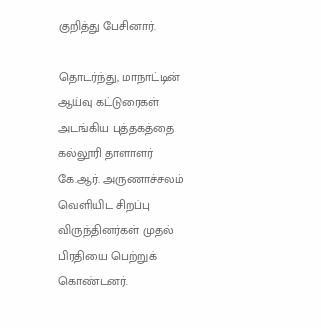குறித்து பேசினார்.

தொடர்ந்து, மாநாட்டின் ஆய்வு கட்டுரைகள் அடங்கிய புத்தகத்தை கல்லூரி தாளாளர் கே.ஆர். அருணாச்சலம் வெளியிட சிறப்பு விருந்தினர்கள் முதல் பிரதியை பெற்றுக் கொண்டனர்.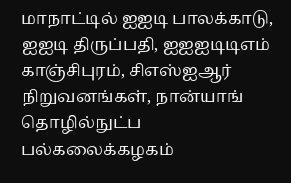மாநாட்டில் ஐஐடி பாலக்காடு, ஐஐடி திருப்பதி, ஐஐஐடிடிஎம் காஞ்சிபுரம், சிஎஸ்ஐஆர் நிறுவனங்கள், நான்யாங் தொழில்நுட்ப பல்கலைக்கழகம்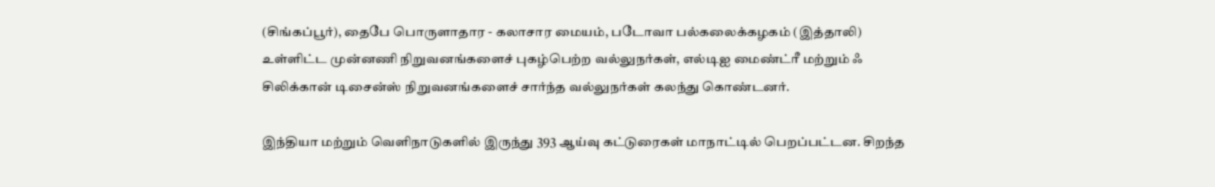(சிங்கப்பூர்), தைபே பொருளாதார - கலாசார மையம், படோவா பல்கலைக்கழகம் (இத்தாலி) உள்ளிட்ட முன்னணி நிறுவனங்களைச் புகழ்பெற்ற வல்லுநர்கள், எல்டிஐ மைண்ட்ரீ மற்றும் ஃ சிலிக்கான் டிசைன்ஸ் நிறுவனங்களைச் சார்ந்த வல்லுநர்கள் கலந்து கொண்டனர்.

இந்தியா மற்றும் வெளிநாடுகளில் இருந்து 393 ஆய்வு கட்டுரைகள் மாநாட்டில் பெறப்பட்டன. சிறந்த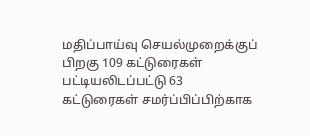மதிப்பாய்வு செயல்முறைக்குப் பிறகு 109 கட்டுரைகள் பட்டியலிடப்பட்டு 63 கட்டுரைகள் சமர்ப்பிப்பிற்காக